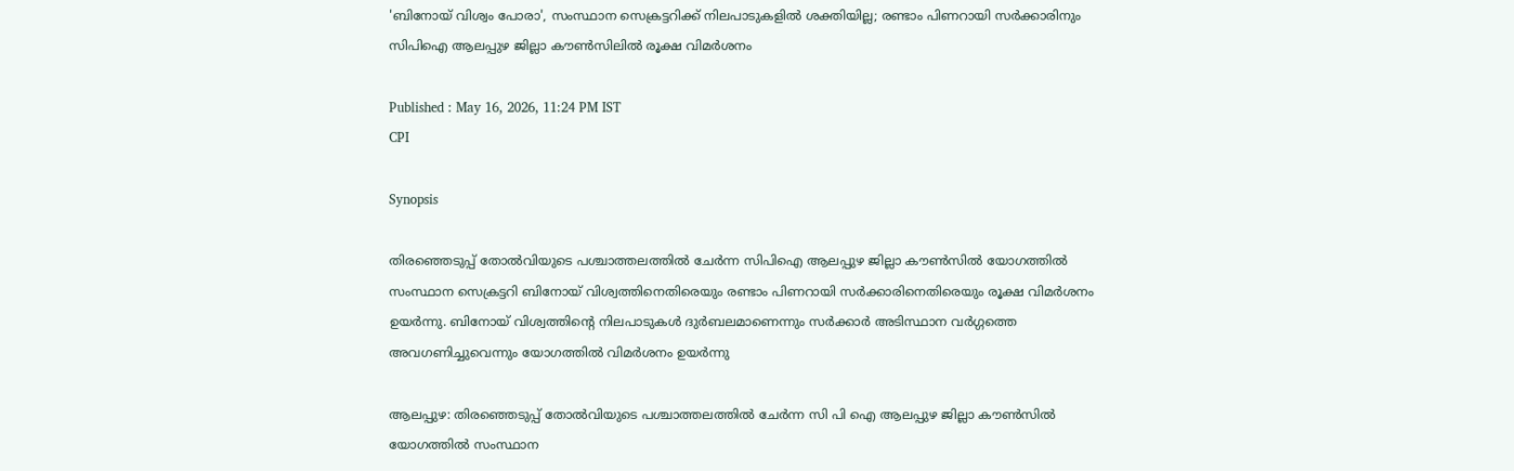'ബിനോയ്‌ വിശ്വം പോരാ', സംസ്ഥാന സെക്രട്ടറിക്ക് നിലപാടുകളിൽ ശക്തിയില്ല; രണ്ടാം പിണറായി സർക്കാരിനും സിപിഐ ആലപ്പുഴ ജില്ലാ കൗൺസിലിൽ രൂക്ഷ വിമർശനം

Published : May 16, 2026, 11:24 PM IST
CPI

Synopsis

തിരഞ്ഞെടുപ്പ് തോൽവിയുടെ പശ്ചാത്തലത്തിൽ ചേർന്ന സിപിഐ ആലപ്പുഴ ജില്ലാ കൗൺസിൽ യോഗത്തിൽ സംസ്ഥാന സെക്രട്ടറി ബിനോയ് വിശ്വത്തിനെതിരെയും രണ്ടാം പിണറായി സർക്കാരിനെതിരെയും രൂക്ഷ വിമർശനം ഉയർന്നു. ബിനോയ് വിശ്വത്തിന്റെ നിലപാടുകൾ ദുർബലമാണെന്നും സർക്കാർ അടിസ്ഥാന വർഗ്ഗത്തെ അവഗണിച്ചുവെന്നും യോഗത്തിൽ വിമർശനം ഉയർന്നു

ആലപ്പുഴ: തിരഞ്ഞെടുപ്പ് തോൽവിയുടെ പശ്ചാത്തലത്തിൽ ചേർന്ന സി പി ഐ ആലപ്പുഴ ജില്ലാ കൗൺസിൽ യോഗത്തിൽ സംസ്ഥാന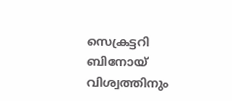സെക്രട്ടറി ബിനോയ് വിശ്വത്തിനും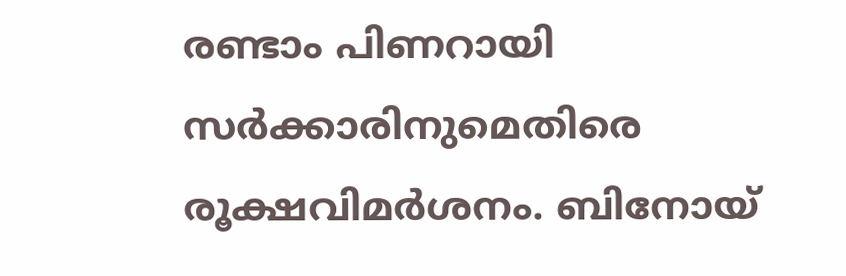രണ്ടാം പിണറായി സർക്കാരിനുമെതിരെ രൂക്ഷവിമർശനം. ബിനോയ്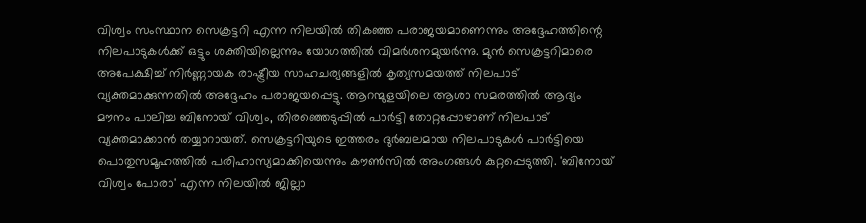വിശ്വം സംസ്ഥാന സെക്രട്ടറി എന്ന നിലയിൽ തികഞ്ഞ പരാജയമാണെന്നും അദ്ദേഹത്തിന്റെ നിലപാടുകൾക്ക് ഒട്ടും ശക്തിയില്ലെന്നും യോഗത്തിൽ വിമർശനമുയർന്നു. മുൻ സെക്രട്ടറിമാരെ അപേക്ഷിച്ച് നിർണ്ണായക രാഷ്ട്രീയ സാഹചര്യങ്ങളിൽ കൃത്യസമയത്ത് നിലപാട് വ്യക്തമാക്കുന്നതിൽ അദ്ദേഹം പരാജയപ്പെട്ടു. ആറന്മുളയിലെ ആശാ സമരത്തിൽ ആദ്യം മൗനം പാലിച്ച ബിനോയ് വിശ്വം, തിരഞ്ഞെടുപ്പിൽ പാർട്ടി തോറ്റപ്പോഴാണ് നിലപാട് വ്യക്തമാക്കാൻ തയ്യാറായത്. സെക്രട്ടറിയുടെ ഇത്തരം ദുർബലമായ നിലപാടുകൾ പാർട്ടിയെ പൊതുസമൂഹത്തിൽ പരിഹാസ്യമാക്കിയെന്നും കൗൺസിൽ അംഗങ്ങൾ കുറ്റപ്പെടുത്തി. 'ബിനോയ്‌ വിശ്വം പോരാ' എന്ന നിലയിൽ ജില്ലാ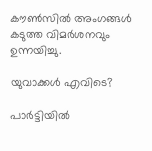കൗൺസിൽ അംഗങ്ങൾ കടുത്ത വിമർശനവും ഉന്നയിച്ചു.

യുവാക്കൾ എവിടെ?

പാർട്ടിയിൽ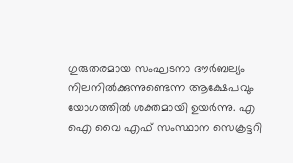ഗുരുതരമായ സംഘടനാ ദൗർബല്യം നിലനിൽക്കുന്നുണ്ടെന്ന ആക്ഷേപവും യോഗത്തിൽ ശക്തമായി ഉയർന്നു. എ ഐ വൈ എഫ് സംസ്ഥാന സെക്രട്ടറി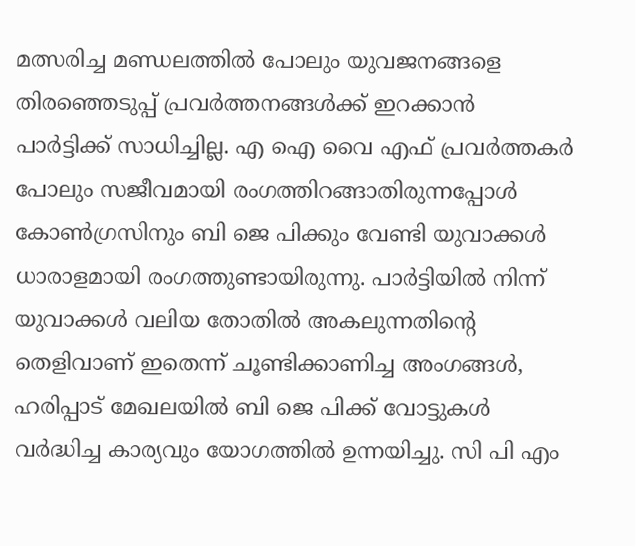മത്സരിച്ച മണ്ഡലത്തിൽ പോലും യുവജനങ്ങളെ തിരഞ്ഞെടുപ്പ് പ്രവർത്തനങ്ങൾക്ക് ഇറക്കാൻ പാർട്ടിക്ക് സാധിച്ചില്ല. എ ഐ വൈ എഫ് പ്രവർത്തകർ പോലും സജീവമായി രംഗത്തിറങ്ങാതിരുന്നപ്പോൾ കോൺഗ്രസിനും ബി ജെ പിക്കും വേണ്ടി യുവാക്കൾ ധാരാളമായി രംഗത്തുണ്ടായിരുന്നു. പാർട്ടിയിൽ നിന്ന് യുവാക്കൾ വലിയ തോതിൽ അകലുന്നതിന്റെ തെളിവാണ് ഇതെന്ന് ചൂണ്ടിക്കാണിച്ച അംഗങ്ങൾ, ഹരിപ്പാട് മേഖലയിൽ ബി ജെ പിക്ക് വോട്ടുകൾ വർദ്ധിച്ച കാര്യവും യോഗത്തിൽ ഉന്നയിച്ചു. സി പി എം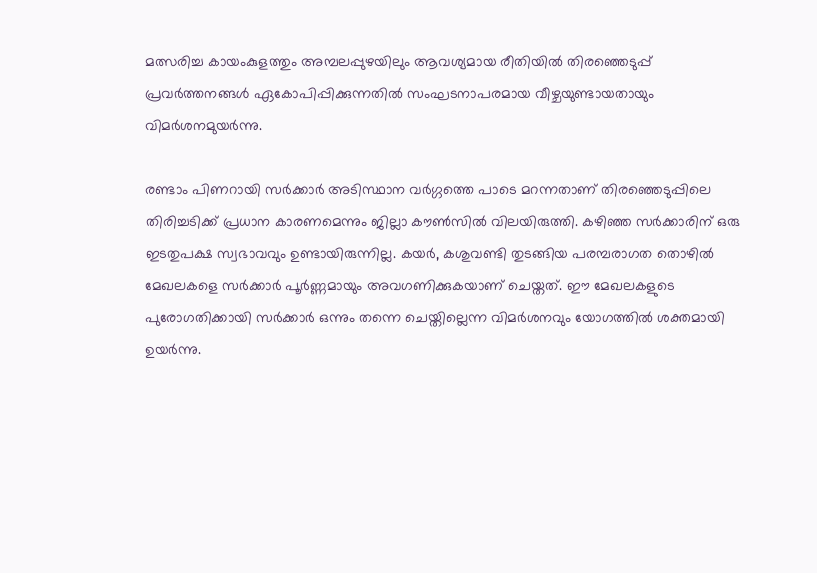മത്സരിച്ച കായംകുളത്തും അമ്പലപ്പുഴയിലും ആവശ്യമായ രീതിയിൽ തിരഞ്ഞെടുപ്പ് പ്രവർത്തനങ്ങൾ ഏകോപിപ്പിക്കുന്നതിൽ സംഘടനാപരമായ വീഴ്ചയുണ്ടായതായും വിമർശനമുയർന്നു.

രണ്ടാം പിണറായി സർക്കാർ അടിസ്ഥാന വർഗ്ഗത്തെ പാടെ മറന്നതാണ് തിരഞ്ഞെടുപ്പിലെ തിരിച്ചടിക്ക് പ്രധാന കാരണമെന്നും ജില്ലാ കൗൺസിൽ വിലയിരുത്തി. കഴിഞ്ഞ സർക്കാരിന് ഒരു ഇടതുപക്ഷ സ്വഭാവവും ഉണ്ടായിരുന്നില്ല. കയർ, കശുവണ്ടി തുടങ്ങിയ പരമ്പരാഗത തൊഴിൽ മേഖലകളെ സർക്കാർ പൂർണ്ണമായും അവഗണിക്കുകയാണ് ചെയ്തത്. ഈ മേഖലകളുടെ പുരോഗതിക്കായി സർക്കാർ ഒന്നും തന്നെ ചെയ്തില്ലെന്ന വിമർശനവും യോഗത്തിൽ ശക്തമായി ഉയർന്നു.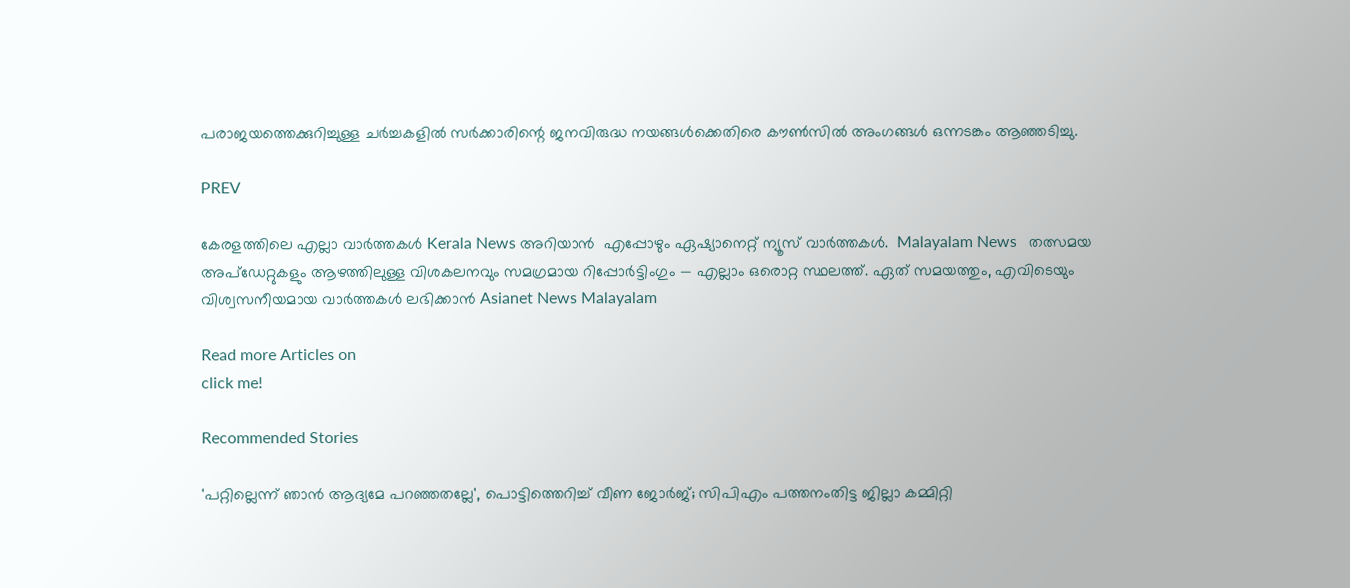പരാജയത്തെക്കുറിച്ചുള്ള ചർച്ചകളിൽ സർക്കാരിന്റെ ജനവിരുദ്ധ നയങ്ങൾക്കെതിരെ കൗൺസിൽ അംഗങ്ങൾ ഒന്നടങ്കം ആഞ്ഞടിച്ചു.

PREV

കേരളത്തിലെ എല്ലാ വാർത്തകൾ Kerala News അറിയാൻ  എപ്പോഴും ഏഷ്യാനെറ്റ് ന്യൂസ് വാർത്തകൾ.  Malayalam News   തത്സമയ അപ്‌ഡേറ്റുകളും ആഴത്തിലുള്ള വിശകലനവും സമഗ്രമായ റിപ്പോർട്ടിംഗും — എല്ലാം ഒരൊറ്റ സ്ഥലത്ത്. ഏത് സമയത്തും, എവിടെയും വിശ്വസനീയമായ വാർത്തകൾ ലഭിക്കാൻ Asianet News Malayalam

Read more Articles on
click me!

Recommended Stories

'പറ്റില്ലെന്ന് ഞാൻ ആദ്യമേ പറഞ്ഞതല്ലേ', പൊട്ടിത്തെറിച്ച് വീണ ജോർജ്; സിപിഎം പത്തനംതിട്ട ജില്ലാ കമ്മിറ്റി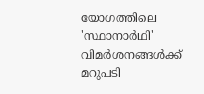യോഗത്തിലെ 'സ്ഥാനാർഥി' വിമർശനങ്ങൾക്ക് മറുപടി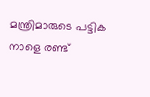മന്ത്രിമാരുടെ പട്ടിക നാളെ രണ്ട്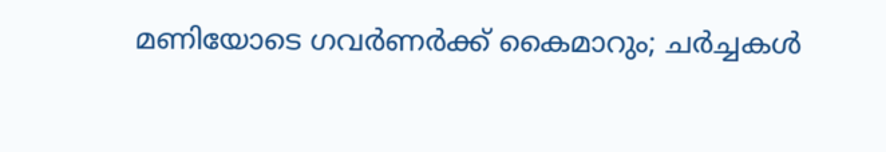മണിയോടെ ഗവർണർക്ക് കൈമാറും; ചർച്ചകൾ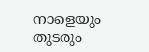നാളെയും തുടരും